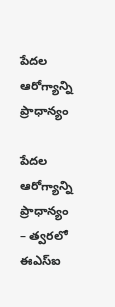పేదల ఆరోగ్యాన్ని ప్రాధాన్యం

పేదల ఆరోగ్యాన్ని ప్రాధాన్యం – త్వరలో ఈఎస్ఐ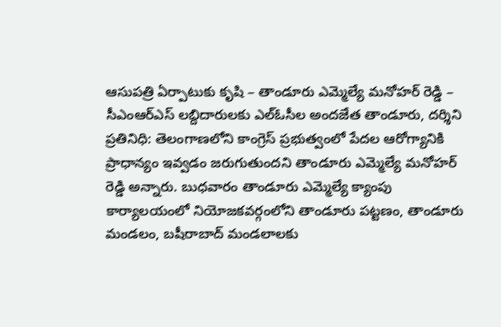ఆసుపత్రి ఏర్పాటుకు కృషి – తాండూరు ఎమ్మెల్యే మనోహర్ రెడ్డి – సీఎంఆర్ఎస్ లబ్దిదారులకు ఎల్ఓసీల అందజేత తాండూరు, దర్శిని ప్రతినిధి: తెలంగాణలోని కాంగ్రెస్ ప్రభుత్వంలో పేదల ఆరోగ్యానికి ప్రాధాన్యం ఇవ్వడం జరుగుతుందని తాండూరు ఎమ్మెల్యే మనోహర్ రెడ్డి అన్నారు. బుధవారం తాండూరు ఎమ్మెల్యే క్యాంపు కార్యాలయంలో నియోజకవర్గంలోని తాండూరు పట్టణం, తాండూరు మండలం, బషీరాబాద్ మండలాలకు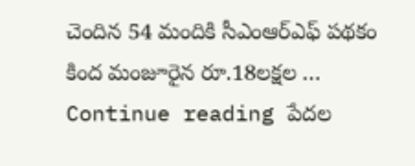చెందిన 54 మందికి సీఎంఆర్ఎఫ్ పథకం కింద మంజూరైన రూ.18లక్షల … Continue reading పేదల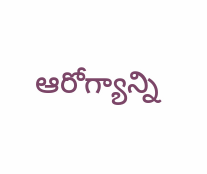ఆరోగ్యాన్ని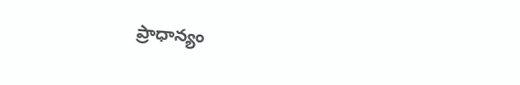ప్రాధాన్యం